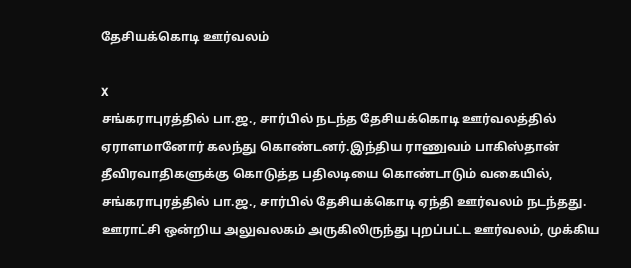தேசியக்கொடி ஊர்வலம்

X
சங்கராபுரத்தில் பா.ஜ., சார்பில் நடந்த தேசியக்கொடி ஊர்வலத்தில் ஏராளமானோர் கலந்து கொண்டனர்.இந்திய ராணுவம் பாகிஸ்தான் தீவிரவாதிகளுக்கு கொடுத்த பதிலடியை கொண்டாடும் வகையில், சங்கராபுரத்தில் பா.ஜ., சார்பில் தேசியக்கொடி ஏந்தி ஊர்வலம் நடந்தது. ஊராட்சி ஒன்றிய அலுவலகம் அருகிலிருந்து புறப்பட்ட ஊர்வலம், முக்கிய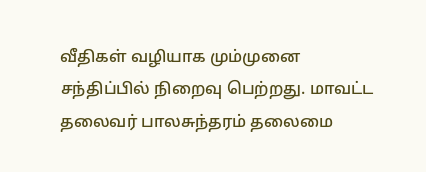வீதிகள் வழியாக மும்முனை சந்திப்பில் நிறைவு பெற்றது. மாவட்ட தலைவர் பாலசுந்தரம் தலைமை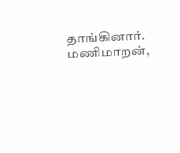தாங்கினார். மணிமாறன்,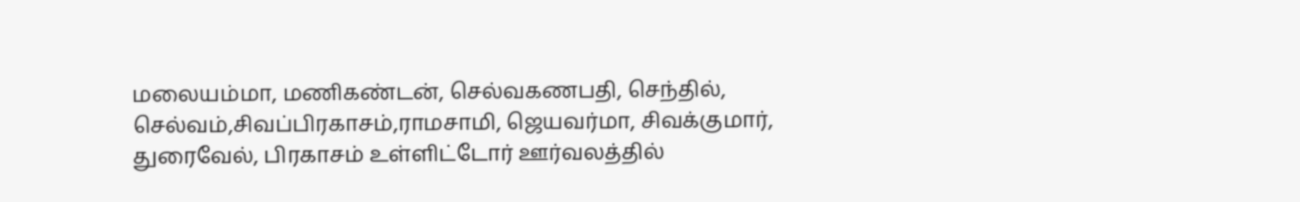மலையம்மா, மணிகண்டன், செல்வகணபதி, செந்தில், செல்வம்,சிவப்பிரகாசம்,ராமசாமி, ஜெயவர்மா, சிவக்குமார், துரைவேல், பிரகாசம் உள்ளிட்டோர் ஊர்வலத்தில்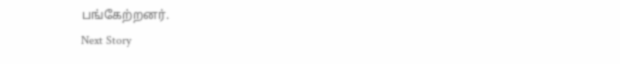பங்கேற்றனர்.
Next Story